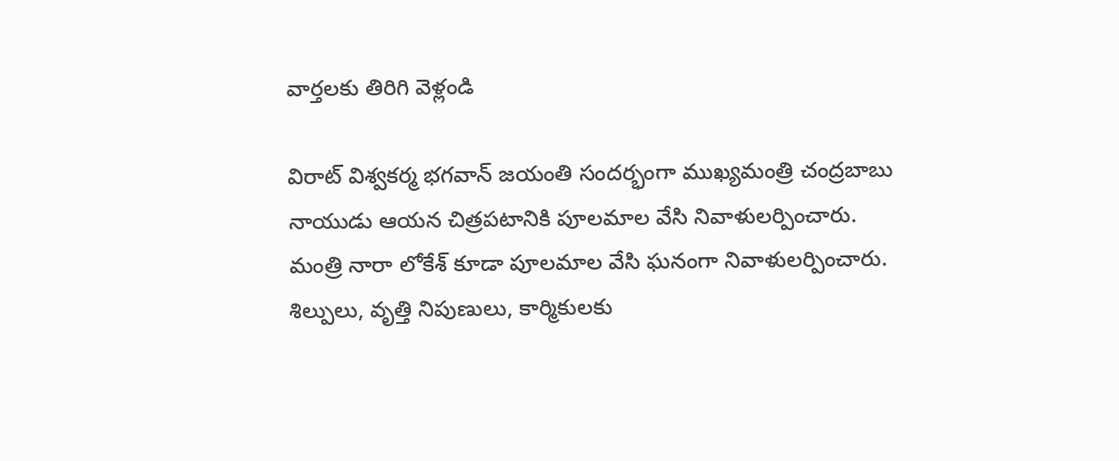వార్తలకు తిరిగి వెళ్లండి

విరాట్ విశ్వకర్మ భగవాన్ జయంతి సందర్భంగా ముఖ్యమంత్రి చంద్రబాబు నాయుడు ఆయన చిత్రపటానికి పూలమాల వేసి నివాళులర్పించారు.
మంత్రి నారా లోకేశ్ కూడా పూలమాల వేసి ఘనంగా నివాళులర్పించారు. శిల్పులు, వృత్తి నిపుణులు, కార్మికులకు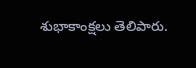శుభాకాంక్షలు తెలిపారు.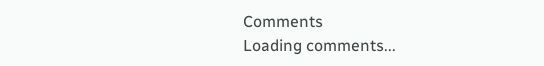Comments
Loading comments...